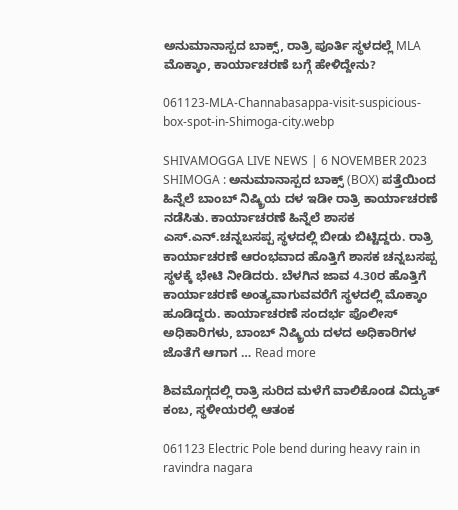ಅನುಮಾನಾಸ್ಪದ ಬಾಕ್ಸ್‌, ರಾತ್ರಿ ಪೂರ್ತಿ ಸ್ಥಳದಲ್ಲೆ MLA ಮೊಕ್ಕಾಂ, ಕಾರ್ಯಾಚರಣೆ ಬಗ್ಗೆ ಹೇಳಿದ್ದೇನು?

061123-MLA-Channabasappa-visit-suspicious-box-spot-in-Shimoga-city.webp

SHIVAMOGGA LIVE NEWS | 6 NOVEMBER 2023 SHIMOGA : ಅನುಮಾನಾಸ್ಪದ ಬಾಕ್ಸ್‌ (BOX) ಪತ್ತೆಯಿಂದ ಹಿನ್ನೆಲೆ ಬಾಂಬ್‌ ನಿಷ್ಕ್ರಿಯ ದಳ ಇಡೀ ರಾತ್ರಿ ಕಾರ್ಯಾಚರಣೆ ನಡೆಸಿತು. ಕಾರ್ಯಾಚರಣೆ ಹಿನ್ನೆಲೆ ಶಾಸಕ ಎಸ್‌.ಎನ್‌.ಚನ್ನಬಸಪ್ಪ ಸ್ಥಳದಲ್ಲಿ ಬೀಡು ಬಿಟ್ಟಿದ್ದರು. ರಾತ್ರಿ ಕಾರ್ಯಾಚರಣೆ ಆರಂಭವಾದ ಹೊತ್ತಿಗೆ ಶಾಸಕ ಚನ್ನಬಸಪ್ಪ ಸ್ಥಳಕ್ಕೆ ಭೇಟಿ ನೀಡಿದರು. ಬೆಳಗಿನ ಜಾವ 4.30ರ ಹೊತ್ತಿಗೆ ಕಾರ್ಯಾಚರಣೆ ಅಂತ್ಯವಾಗುವವರೆಗೆ ಸ್ಥಳದಲ್ಲಿ ಮೊಕ್ಕಾಂ ಹೂಡಿದ್ದರು. ಕಾರ್ಯಾಚರಣೆ ಸಂದರ್ಭ ಪೊಲೀಸ್‌ ಅಧಿಕಾರಿಗಳು, ಬಾಂಬ್‌ ನಿಷ್ಕ್ರಿಯ ದಳದ ಅಧಿಕಾರಿಗಳ ಜೊತೆಗೆ ಆಗಾಗ … Read more

ಶಿವಮೊಗ್ಗದಲ್ಲಿ ರಾತ್ರಿ ಸುರಿದ ಮಳೆಗೆ ವಾಲಿಕೊಂಡ ವಿದ್ಯುತ್ ಕಂಬ, ಸ್ಥಳೀಯರಲ್ಲಿ ಆತಂಕ

061123 Electric Pole bend during heavy rain in ravindra nagara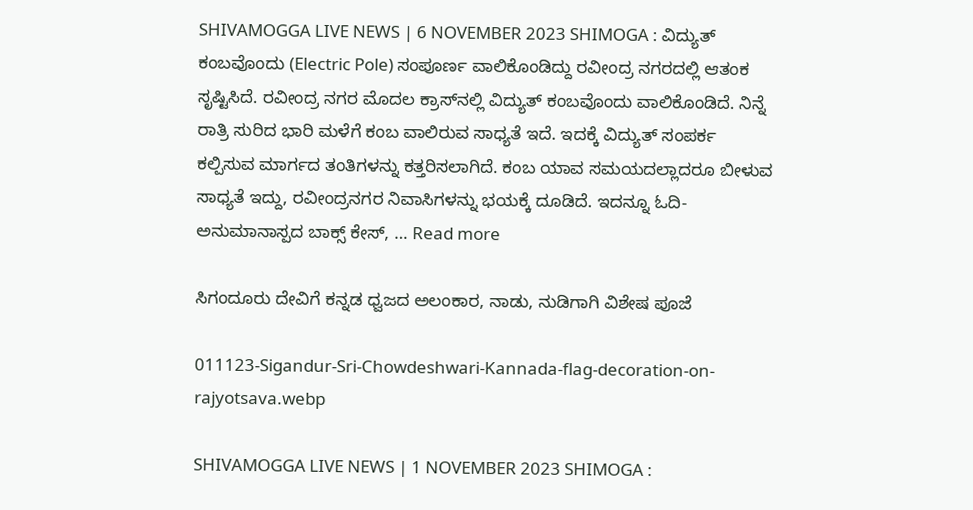SHIVAMOGGA LIVE NEWS | 6 NOVEMBER 2023 SHIMOGA : ವಿದ್ಯುತ್‌ ಕಂಬವೊಂದು (Electric Pole) ಸಂಪೂರ್ಣ ವಾಲಿಕೊಂಡಿದ್ದು ರವೀಂದ್ರ ನಗರದಲ್ಲಿ ಆತಂಕ ಸೃಷ್ಟಿಸಿದೆ. ರವೀಂದ್ರ ನಗರ ಮೊದಲ ಕ್ರಾಸ್‌ನಲ್ಲಿ ವಿದ್ಯುತ್ ಕಂಬವೊಂದು ವಾಲಿಕೊಂಡಿದೆ. ನಿನ್ನೆ ರಾತ್ರಿ ಸುರಿದ ಭಾರಿ ಮಳೆಗೆ ಕಂಬ ವಾಲಿರುವ ಸಾಧ್ಯತೆ ಇದೆ. ಇದಕ್ಕೆ ವಿದ್ಯುತ್ ಸಂಪರ್ಕ ಕಲ್ಪಿಸುವ ಮಾರ್ಗದ ತಂತಿಗಳನ್ನು ಕತ್ತರಿಸಲಾಗಿದೆ. ಕಂಬ ಯಾವ ಸಮಯದಲ್ಲಾದರೂ ಬೀಳುವ ಸಾಧ್ಯತೆ ಇದ್ದು, ರವೀಂದ್ರನಗರ ನಿವಾಸಿಗಳನ್ನು ಭಯಕ್ಕೆ ದೂಡಿದೆ. ಇದನ್ನೂ ಓದಿ- ಅನುಮಾನಾಸ್ಪದ ಬಾಕ್ಸ್‌ ಕೇಸ್‌, … Read more

ಸಿಗಂದೂರು ದೇವಿಗೆ ಕನ್ನಡ ಧ್ವಜದ ಅಲಂಕಾರ, ನಾಡು, ನುಡಿಗಾಗಿ ವಿಶೇಷ ಪೂಜೆ

011123-Sigandur-Sri-Chowdeshwari-Kannada-flag-decoration-on-rajyotsava.webp

SHIVAMOGGA LIVE NEWS | 1 NOVEMBER 2023 SHIMOGA :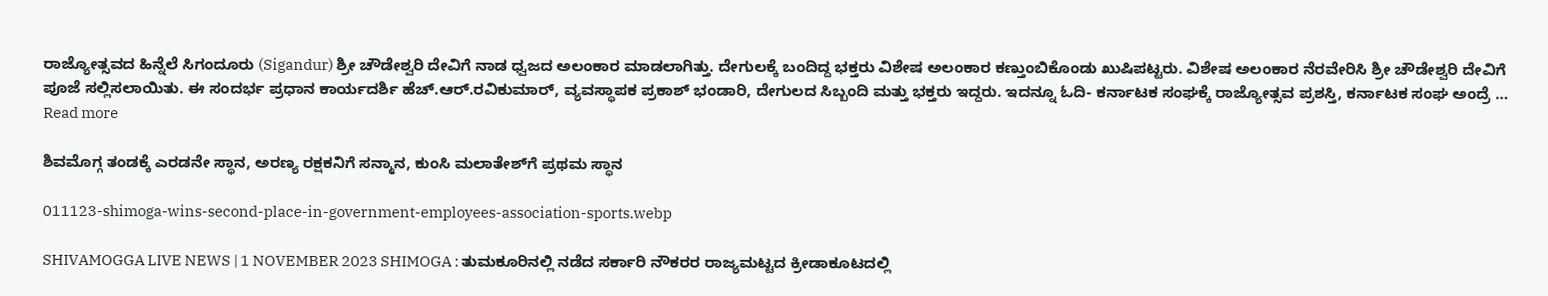ರಾಜ್ಯೋತ್ಸವದ ಹಿನ್ನೆಲೆ ಸಿಗಂದೂರು (Sigandur) ಶ್ರೀ ಚೌಡೇಶ್ವರಿ ದೇವಿಗೆ ನಾಡ ಧ್ವಜದ ಅಲಂಕಾರ ಮಾಡಲಾಗಿತ್ತು. ದೇಗುಲಕ್ಕೆ ಬಂದಿದ್ದ ಭಕ್ತರು ವಿಶೇಷ ಅಲಂಕಾರ ಕಣ್ತುಂಬಿಕೊಂಡು ಖುಷಿಪಟ್ಟರು. ವಿಶೇಷ ಅಲಂಕಾರ ನೆರವೇರಿಸಿ ಶ್ರೀ ಚೌಡೇಶ್ವರಿ ದೇವಿಗೆ ಪೂಜೆ ಸಲ್ಲಿಸಲಾಯಿತು. ಈ ಸಂದರ್ಭ ಪ್ರಧಾನ ಕಾರ್ಯದರ್ಶಿ ಹೆಚ್‌.ಆರ್.ರವಿಕುಮಾರ್‌, ವ್ಯವಸ್ಥಾಪಕ ಪ್ರಕಾಶ್‌ ಭಂಡಾರಿ, ದೇಗುಲದ ಸಿಬ್ಬಂದಿ ಮತ್ತು ಭಕ್ತರು ಇದ್ದರು. ಇದನ್ನೂ ಓದಿ- ಕರ್ನಾಟಕ ಸಂಘಕ್ಕೆ ರಾಜ್ಯೋತ್ಸವ ಪ್ರಶಸ್ತಿ, ಕರ್ನಾಟಕ ಸಂಘ ಅಂದ್ರೆ … Read more

ಶಿವಮೊಗ್ಗ ತಂಡಕ್ಕೆ ಎರಡನೇ ಸ್ಥಾನ, ಅರಣ್ಯ ರಕ್ಷಕನಿಗೆ ಸನ್ಮಾನ, ಕುಂಸಿ ಮಲಾತೇಶ್‌ಗೆ ಪ್ರಥಮ ಸ್ಥಾನ

011123-shimoga-wins-second-place-in-government-employees-association-sports.webp

SHIVAMOGGA LIVE NEWS | 1 NOVEMBER 2023 SHIMOGA : ತುಮಕೂರಿನಲ್ಲಿ ನಡೆದ ಸರ್ಕಾರಿ ನೌಕರರ ರಾಜ್ಯಮಟ್ಟದ ಕ್ರೀಡಾಕೂಟದಲ್ಲಿ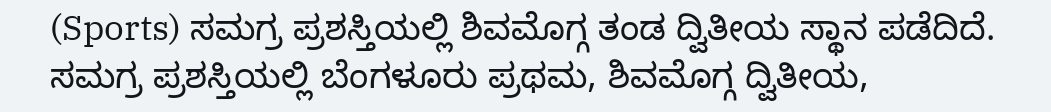(Sports) ಸಮಗ್ರ ಪ್ರಶಸ್ತಿಯಲ್ಲಿ ಶಿವಮೊಗ್ಗ ತಂಡ ದ್ವಿತೀಯ ಸ್ಥಾನ ಪಡೆದಿದೆ. ಸಮಗ್ರ ಪ್ರಶಸ್ತಿಯಲ್ಲಿ ಬೆಂಗಳೂರು ಪ್ರಥಮ, ಶಿವಮೊಗ್ಗ ದ್ವಿತೀಯ,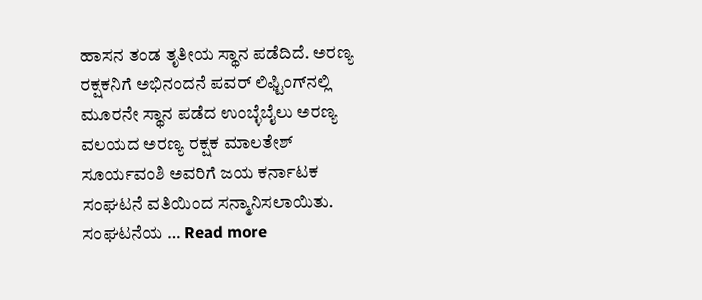ಹಾಸನ ತಂಡ ತೃತೀಯ ಸ್ಥಾನ ಪಡೆದಿದೆ. ಅರಣ್ಯ ರಕ್ಷಕನಿಗೆ ಅಭಿನಂದನೆ ಪವರ್‌ ಲಿಫ್ಟಿಂಗ್‌ನಲ್ಲಿ ಮೂರನೇ ಸ್ಥಾನ ಪಡೆದ ಉಂಬ್ಳೆಬೈಲು ಅರಣ್ಯ ವಲಯದ ಅರಣ್ಯ ರಕ್ಷಕ ಮಾಲತೇಶ್‌ ಸೂರ್ಯವಂಶಿ ಅವರಿಗೆ ಜಯ ಕರ್ನಾಟಕ ಸಂಘಟನೆ ವತಿಯಿಂದ ಸನ್ಮಾನಿಸಲಾಯಿತು. ಸಂಘಟನೆಯ … Read more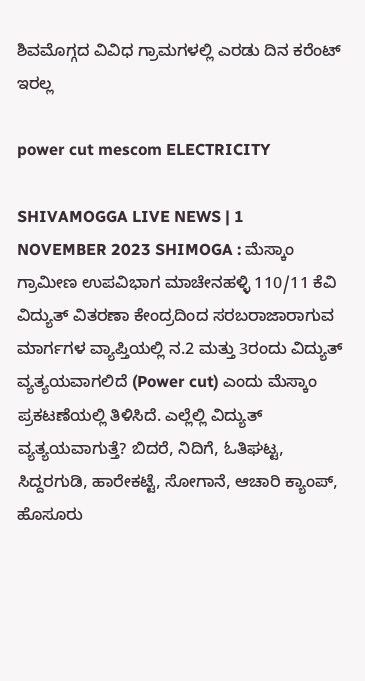ಶಿವಮೊಗ್ಗದ ವಿವಿಧ ಗ್ರಾಮಗಳಲ್ಲಿ ಎರಡು ದಿನ ಕರೆಂಟ್‌ ಇರಲ್ಲ

power cut mescom ELECTRICITY

SHIVAMOGGA LIVE NEWS | 1 NOVEMBER 2023 SHIMOGA : ಮೆಸ್ಕಾಂ ಗ್ರಾಮೀಣ ಉಪವಿಭಾಗ ಮಾಚೇನಹಳ್ಳಿ 110/11 ಕೆವಿ ವಿದ್ಯುತ್ ವಿತರಣಾ ಕೇಂದ್ರದಿಂದ ಸರಬರಾಜಾರಾಗುವ ಮಾರ್ಗಗಳ ವ್ಯಾಪ್ತಿಯಲ್ಲಿ ನ.2 ಮತ್ತು 3ರಂದು ವಿದ್ಯುತ್‌ ವ್ಯತ್ಯಯವಾಗಲಿದೆ (Power cut) ಎಂದು ಮೆಸ್ಕಾಂ ಪ್ರಕಟಣೆಯಲ್ಲಿ ತಿಳಿಸಿದೆ. ಎಲ್ಲೆಲ್ಲಿ ವಿದ್ಯುತ್‌ ವ್ಯತ್ಯಯವಾಗುತ್ತೆ? ಬಿದರೆ, ನಿದಿಗೆ, ಓತಿಘಟ್ಟ, ಸಿದ್ದರಗುಡಿ, ಹಾರೇಕಟ್ಟೆ, ಸೋಗಾನೆ, ಆಚಾರಿ ಕ್ಯಾಂಪ್, ಹೊಸೂರು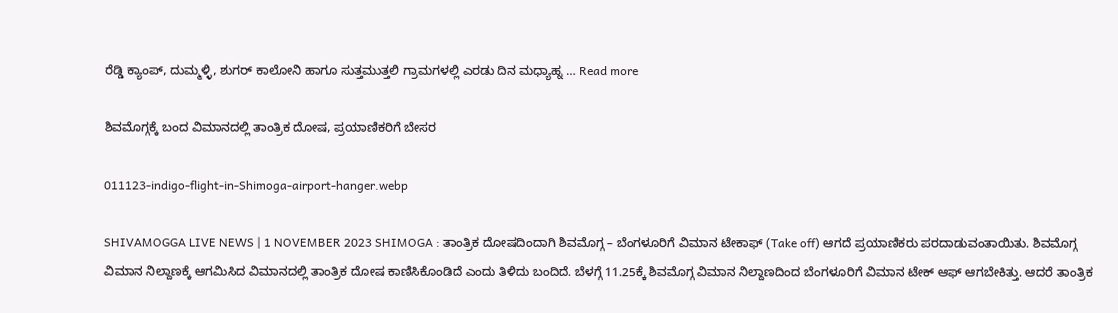ರೆಡ್ಡಿ ಕ್ಯಾಂಪ್, ದುಮ್ಮಳ್ಳಿ, ಶುಗರ್ ಕಾಲೋನಿ ಹಾಗೂ ಸುತ್ತಮುತ್ತಲಿ ಗ್ರಾಮಗಳಲ್ಲಿ ಎರಡು ದಿನ ಮಧ್ಯಾಹ್ನ … Read more

ಶಿವಮೊಗ್ಗಕ್ಕೆ ಬಂದ ವಿಮಾನದಲ್ಲಿ ತಾಂತ್ರಿಕ ದೋಷ, ಪ್ರಯಾಣಿಕರಿಗೆ ಬೇಸರ

011123-indigo-flight-in-Shimoga-airport-hanger.webp

SHIVAMOGGA LIVE NEWS | 1 NOVEMBER 2023 SHIMOGA : ತಾಂತ್ರಿಕ ದೋಷದಿಂದಾಗಿ ಶಿವಮೊಗ್ಗ – ಬೆಂಗಳೂರಿಗೆ ವಿಮಾನ ಟೇಕಾಫ್‌ (Take off) ಆಗದೆ ಪ್ರಯಾಣಿಕರು ಪರದಾಡುವಂತಾಯಿತು. ಶಿವಮೊಗ್ಗ ವಿಮಾನ ನಿಲ್ದಾಣಕ್ಕೆ ಆಗಮಿಸಿದ ವಿಮಾನದಲ್ಲಿ ತಾಂತ್ರಿಕ ದೋಷ ಕಾಣಿಸಿಕೊಂಡಿದೆ ಎಂದು ತಿಳಿದು ಬಂದಿದೆ. ಬೆಳಗ್ಗೆ 11.25ಕ್ಕೆ ಶಿವಮೊಗ್ಗ ವಿಮಾನ ನಿಲ್ದಾಣದಿಂದ ಬೆಂಗಳೂರಿಗೆ ವಿಮಾನ ಟೇಕ್‌ ಆಫ್‌ ಆಗಬೇಕಿತ್ತು. ಆದರೆ ತಾಂತ್ರಿಕ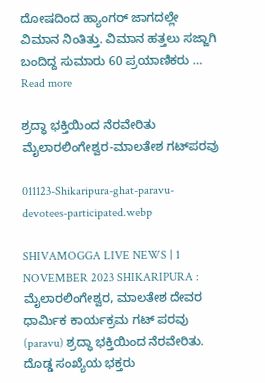ದೋಷದಿಂದ ಹ್ಯಾಂಗರ್‌ ಜಾಗದಲ್ಲೇ ವಿಮಾನ ನಿಂತಿತ್ತು. ವಿಮಾನ ಹತ್ತಲು ಸಜ್ಜಾಗಿ ಬಂದಿದ್ದ ಸುಮಾರು 60 ಪ್ರಯಾಣಿಕರು … Read more

ಶ್ರದ್ಧಾ ಭಕ್ತಿಯಿಂದ ನೆರವೇರಿತು ಮೈಲಾರಲಿಂಗೇಶ್ವರ-ಮಾಲತೇಶ ಗಟ್‌ಪರವು

011123-Shikaripura-ghat-paravu-devotees-participated.webp

SHIVAMOGGA LIVE NEWS | 1 NOVEMBER 2023 SHIKARIPURA : ಮೈಲಾರಲಿಂಗೇಶ್ವರ, ಮಾಲತೇಶ ದೇವರ ಧಾರ್ಮಿಕ ಕಾರ್ಯಕ್ರಮ ಗಟ್‌ ಪರವು (paravu) ಶ್ರದ್ಧಾ ಭಕ್ತಿಯಿಂದ ನೆರವೇರಿತು. ದೊಡ್ಡ ಸಂಖ್ಯೆಯ ಭಕ್ತರು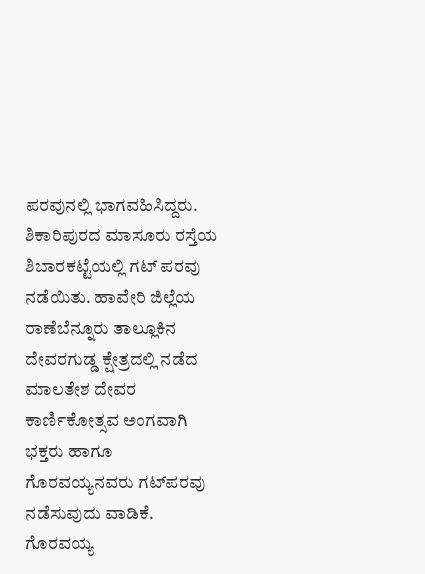ಪರವುನಲ್ಲಿ ಭಾಗವಹಿಸಿದ್ದರು. ಶಿಕಾರಿಪುರದ ಮಾಸೂರು ರಸ್ತೆಯ ಶಿಬಾರಕಟ್ಟೆಯಲ್ಲಿ ಗಟ್‌ ಪರವು ನಡೆಯಿತು. ಹಾವೇರಿ ಜಿಲ್ಲೆಯ ರಾಣೆಬೆನ್ನೂರು ತಾಲ್ಲೂಕಿನ ದೇವರಗುಡ್ಡ ಕ್ಷೇತ್ರದಲ್ಲಿ ನಡೆದ ಮಾಲತೇಶ ದೇವರ ಕಾರ್ಣಿಕೋತ್ಸವ ಅಂಗವಾಗಿ ಭಕ್ತರು ಹಾಗೂ ಗೊರವಯ್ಯನವರು ಗಟ್‌ಪರವು ನಡೆಸುವುದು ವಾಡಿಕೆ. ಗೊರವಯ್ಯ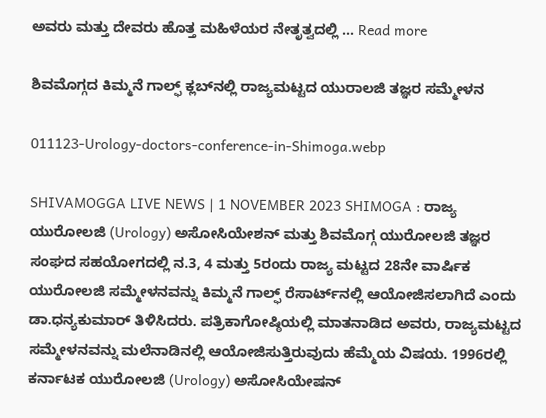ಅವರು ಮತ್ತು ದೇವರು ಹೊತ್ತ ಮಹಿಳೆಯರ ನೇತೃತ್ವದಲ್ಲಿ … Read more

ಶಿವಮೊಗ್ಗದ ಕಿಮ್ಮನೆ ಗಾಲ್ಫ್‌ ಕ್ಲಬ್‌ನಲ್ಲಿ ರಾಜ್ಯಮಟ್ಟದ ಯುರಾಲಜಿ ತಜ್ಞರ ಸಮ್ಮೇಳನ

011123-Urology-doctors-conference-in-Shimoga.webp

SHIVAMOGGA LIVE NEWS | 1 NOVEMBER 2023 SHIMOGA : ರಾಜ್ಯ ಯುರೋಲಜಿ (Urology) ಅಸೋಸಿಯೇಶನ್ ಮತ್ತು ಶಿವಮೊಗ್ಗ ಯುರೋಲಜಿ ತಜ್ಞರ ಸಂಘದ ಸಹಯೋಗದಲ್ಲಿ ನ.3, 4 ಮತ್ತು 5ರಂದು ರಾಜ್ಯ ಮಟ್ಟದ 28ನೇ ವಾರ್ಷಿಕ ಯುರೋಲಜಿ ಸಮ್ಮೇಳನವನ್ನು ಕಿಮ್ಮನೆ ಗಾಲ್ಫ್ ರೆಸಾರ್ಟ್‌ನಲ್ಲಿ ಆಯೋಜಿಸಲಾಗಿದೆ ಎಂದು ಡಾ.ಧನ್ಯಕುಮಾರ್ ತಿಳಿಸಿದರು. ಪತ್ರಿಕಾಗೋಷ್ಠಿಯಲ್ಲಿ ಮಾತನಾಡಿದ ಅವರು, ರಾಜ್ಯಮಟ್ಟದ ಸಮ್ಮೇಳನವನ್ನು ಮಲೆನಾಡಿನಲ್ಲಿ ಆಯೋಜಿಸುತ್ತಿರುವುದು ಹೆಮ್ಮೆಯ ವಿಷಯ. 1996ರಲ್ಲಿ ಕರ್ನಾಟಕ ಯುರೋಲಜಿ (Urology) ಅಸೋಸಿಯೇಷನ್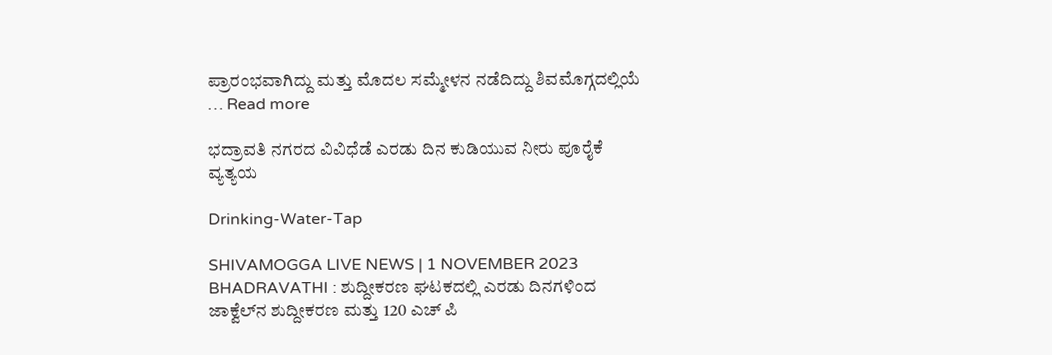ಪ್ರಾರಂಭವಾಗಿದ್ದು ಮತ್ತು ಮೊದಲ ಸಮ್ಮೇಳನ ನಡೆದಿದ್ದು ಶಿವಮೊಗ್ಗದಲ್ಲಿಯೆ … Read more

ಭದ್ರಾವತಿ ನಗರದ ವಿವಿಧೆಡೆ ಎರಡು ದಿನ ಕುಡಿಯುವ ನೀರು ಪೂರೈಕೆ ವ್ಯತ್ಯಯ

Drinking-Water-Tap

SHIVAMOGGA LIVE NEWS | 1 NOVEMBER 2023 BHADRAVATHI : ಶುದ್ದೀಕರಣ ಘಟಕದಲ್ಲಿ ಎರಡು ದಿನಗಳಿಂದ ಜಾಕ್ವೆಲ್‌ನ ಶುದ್ದೀಕರಣ ಮತ್ತು 120 ಎಚ್‌ ಪಿ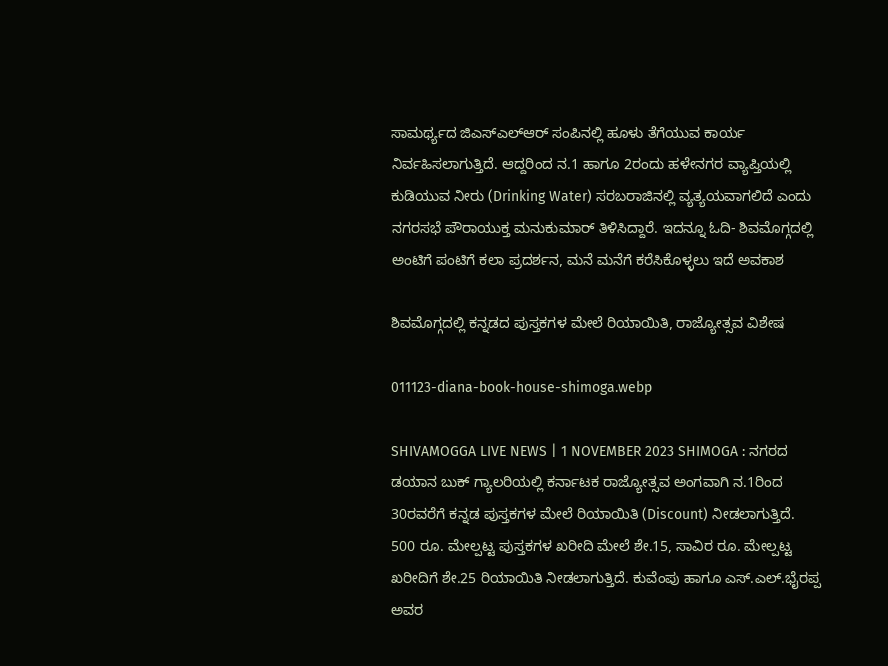ಸಾಮರ್ಥ್ಯದ ಜಿಎಸ್ಎಲ್‌ಆರ್ ಸಂಪಿನಲ್ಲಿ ಹೂಳು ತೆಗೆಯುವ ಕಾರ್ಯ ನಿರ್ವಹಿಸಲಾಗುತ್ತಿದೆ. ಆದ್ದರಿಂದ ನ.1 ಹಾಗೂ 2ರಂದು ಹಳೇನಗರ ವ್ಯಾಪ್ತಿಯಲ್ಲಿ ಕುಡಿಯುವ ನೀರು (Drinking Water) ಸರಬರಾಜಿನಲ್ಲಿ ವ್ಯತ್ಯಯವಾಗಲಿದೆ ಎಂದು ನಗರಸಭೆ ಪೌರಾಯುಕ್ತ ಮನುಕುಮಾರ್ ತಿಳಿಸಿದ್ದಾರೆ. ಇದನ್ನೂ ಓದಿ- ಶಿವಮೊಗ್ಗದಲ್ಲಿ ಅಂಟಿಗೆ ಪಂಟಿಗೆ ಕಲಾ ಪ್ರದರ್ಶನ, ಮನೆ ಮನೆಗೆ ಕರೆಸಿಕೊಳ್ಳಲು ಇದೆ ಅವಕಾಶ

ಶಿವಮೊಗ್ಗದಲ್ಲಿ ಕನ್ನಡದ ಪುಸ್ತಕಗಳ ಮೇಲೆ ರಿಯಾಯಿತಿ, ರಾಜ್ಯೋತ್ಸವ ವಿಶೇಷ

011123-diana-book-house-shimoga.webp

SHIVAMOGGA LIVE NEWS | 1 NOVEMBER 2023 SHIMOGA : ನಗರದ ಡಯಾನ ಬುಕ್ ಗ್ಯಾಲರಿಯಲ್ಲಿ ಕರ್ನಾಟಕ ರಾಜ್ಯೋತ್ಸವ ಅಂಗವಾಗಿ ನ.1ರಿಂದ 30ರವರೆಗೆ ಕನ್ನಡ ಪುಸ್ತಕಗಳ ಮೇಲೆ ರಿಯಾಯಿತಿ (Discount) ನೀಡಲಾಗುತ್ತಿದೆ. 500 ರೂ. ಮೇಲ್ಪಟ್ಟ ಪುಸ್ತಕಗಳ ಖರೀದಿ ಮೇಲೆ ಶೇ.15, ಸಾವಿರ ರೂ. ಮೇಲ್ಪಟ್ಟ ಖರೀದಿಗೆ ಶೇ.25 ರಿಯಾಯಿತಿ ನೀಡಲಾಗುತ್ತಿದೆ. ಕುವೆಂಪು ಹಾಗೂ ಎಸ್.ಎಲ್.ಭೈರಪ್ಪ ಅವರ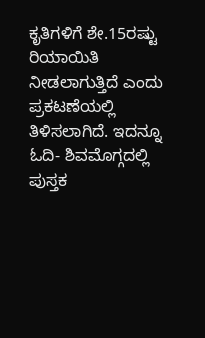ಕೃತಿಗಳಿಗೆ ಶೇ.15ರಷ್ಟು ರಿಯಾಯಿತಿ ನೀಡಲಾಗುತ್ತಿದೆ ಎಂದು ಪ್ರಕಟಣೆಯಲ್ಲಿ ತಿಳಿಸಲಾಗಿದೆ. ಇದನ್ನೂ ಓದಿ- ಶಿವಮೊಗ್ಗದಲ್ಲಿ ಪುಸ್ತಕ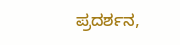ಪ್ರದರ್ಶನ,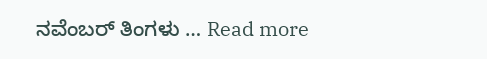ನವೆಂಬರ್‌ ತಿಂಗಳು … Read more